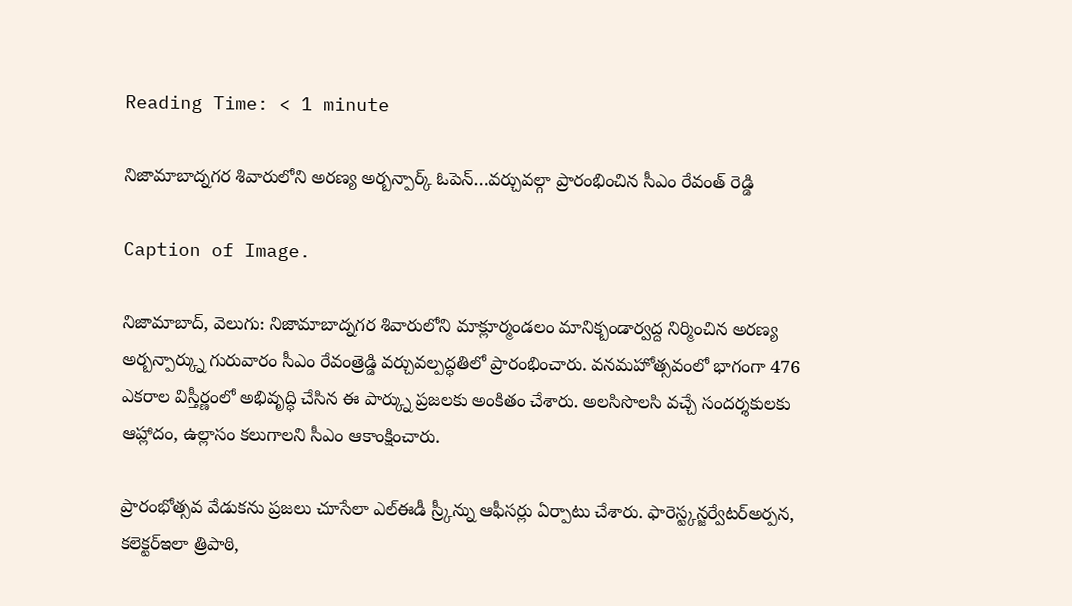Reading Time: < 1 minute

నిజామాబాద్నగర శివారులోని అరణ్య అర్బన్పార్క్ ఓపెన్…వర్చువల్గా ప్రారంభించిన సీఎం రేవంత్ రెడ్డి

Caption of Image.

నిజామాబాద్, వెలుగు: నిజామాబాద్నగర శివారులోని మాక్లూర్మండలం మానిక్బండార్వద్ద నిర్మించిన అరణ్య అర్బన్పార్క్ను గురువారం సీఎం రేవంత్రెడ్డి వర్చువల్పద్ధతిలో ప్రారంభించారు. వనమహోత్సవంలో భాగంగా 476 ఎకరాల విస్తీర్ణంలో అభివృద్ధి చేసిన ఈ పార్క్ను ప్రజలకు అంకితం చేశారు. అలసిసొలసి వచ్చే సందర్శకులకు ఆహ్లాదం, ఉల్లాసం కలుగాలని సీఎం ఆకాంక్షించారు.

ప్రారంభోత్సవ వేడుకను ప్రజలు చూసేలా ఎల్ఈడీ స్ర్కీన్ను ఆఫీసర్లు ఏర్పాటు చేశారు. ఫారెస్ట్కన్జర్వేటర్అర్పన, కలెక్టర్ఇలా త్రిపాఠి,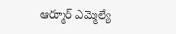ఆర్మూర్ ఎమ్మెల్యే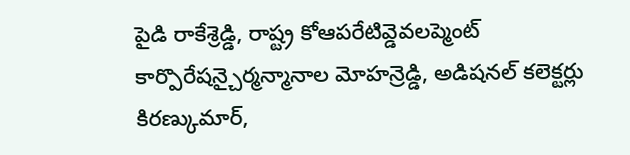పైడి రాకేశ్రెడ్డి, రాష్ట్ర కోఆపరేటివ్డెవలప్మెంట్ కార్పొరేషన్చైర్మన్మానాల మోహన్రెడ్డి, అడిషనల్ కలెక్టర్లు కిరణ్కుమార్,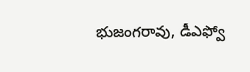భుజంగరావు, డీఎఫ్వో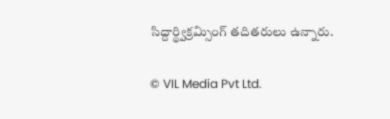సిద్దార్థ్విక్రమ్సింగ్ తదితరులు ఉన్నారు.

© VIL Media Pvt Ltd.